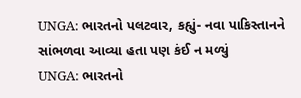UNGA: ભારતનો પલટવાર, કહ્યું- નવા પાકિસ્તાનને સાંભળવા આવ્યા હતા પણ કંઈ ન મળ્યું
UNGA: ભારતનો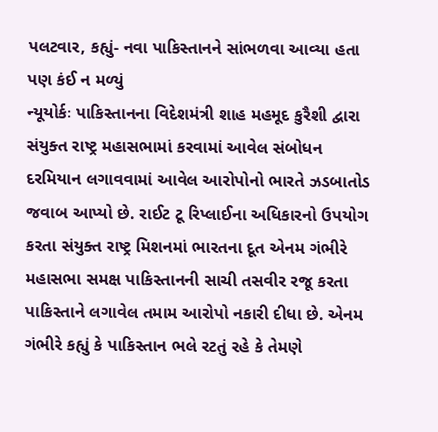પલટવાર, કહ્યું- નવા પાકિસ્તાનને સાંભળવા આવ્યા હતા પણ કંઈ ન મળ્યું
ન્યૂયોર્કઃ પાકિસ્તાનના વિદેશમંત્રી શાહ મહમૂદ કુરૈશી દ્વારા સંયુક્ત રાષ્ટ્ર મહાસભામાં કરવામાં આવેલ સંબોધન દરમિયાન લગાવવામાં આવેલ આરોપોનો ભારતે ઝડબાતોડ જવાબ આપ્યો છે. રાઈટ ટૂ રિપ્લાઈના અધિકારનો ઉપયોગ કરતા સંયુક્ત રાષ્ટ્ર મિશનમાં ભારતના દૂત એનમ ગંભીરે મહાસભા સમક્ષ પાકિસ્તાનની સાચી તસવીર રજૂ કરતા પાકિસ્તાને લગાવેલ તમામ આરોપો નકારી દીધા છે. એનમ ગંભીરે કહ્યું કે પાકિસ્તાન ભલે રટતું રહે કે તેમણે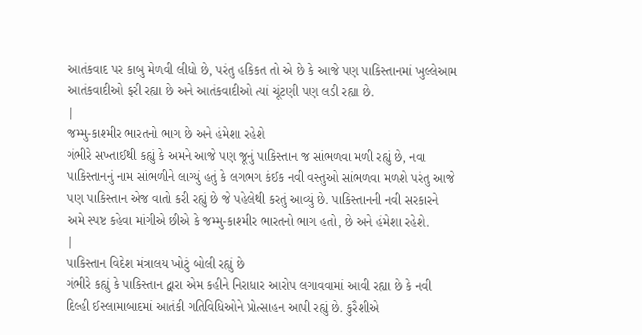આતંકવાદ પર કાબુ મેળવી લીધો છે, પરંતુ હકિકત તો એ છે કે આજે પણ પાકિસ્તાનમાં ખુલ્લેઆમ આતંકવાદીઓ ફરી રહ્યા છે અને આતંકવાદીઓ ત્યાં ચૂંટણી પણ લડી રહ્યા છે.
|
જમ્મુ-કાશ્મીર ભારતનો ભાગ છે અને હંમેશા રહેશે
ગંભીરે સખ્તાઈથી કહ્યું કે અમને આજે પણ જૂનું પાકિસ્તાન જ સાંભળવા મળી રહ્યું છે, નવા પાકિસ્તાનનું નામ સાંભળીને લાગ્યું હતું કે લગભગ કંઈક નવી વસ્તુઓ સાંભળવા મળશે પરંતુ આજે પણ પાકિસ્તાન એજ વાતો કરી રહ્યું છે જે પહેલેથી કરતું આવ્યું છે. પાકિસ્તાનની નવી સરકારને અમે સ્પષ્ટ કહેવા માંગીએ છીએ કે જમ્મુ-કાશ્મીર ભારતનો ભાગ હતો, છે અને હંમેશા રહેશે.
|
પાકિસ્તાન વિદેશ મંત્રાલય ખોટું બોલી રહ્યું છે
ગંભીરે કહ્યું કે પાકિસ્તાન દ્વારા એમ કહીને નિરાધાર આરોપ લગાવવામાં આવી રહ્યા છે કે નવી દિલ્હી ઈસ્લામાબાદમાં આતંકી ગતિવિધિઓને પ્રોત્સાહન આપી રહ્યું છે. કુરૈશીએ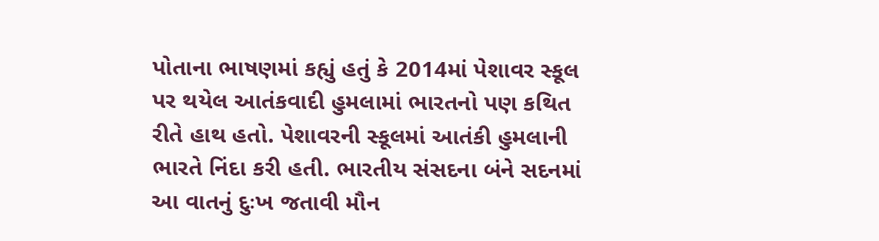પોતાના ભાષણમાં કહ્યું હતું કે 2014માં પેશાવર સ્કૂલ પર થયેલ આતંકવાદી હુમલામાં ભારતનો પણ કથિત રીતે હાથ હતો. પેશાવરની સ્કૂલમાં આતંકી હુમલાની ભારતે નિંદા કરી હતી. ભારતીય સંસદના બંને સદનમાં આ વાતનું દુઃખ જતાવી મૌન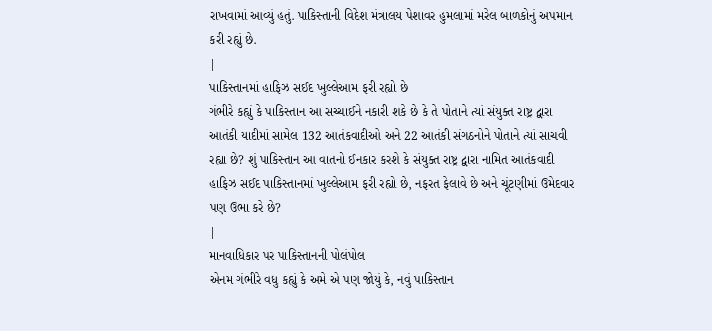રાખવામાં આવ્યું હતું. પાકિસ્તાની વિદેશ મંત્રાલય પેશાવર હુમલામાં મરેલ બાળકોનું અપમાન કરી રહ્યું છે.
|
પાકિસ્તાનમાં હાફિઝ સઈદ ખુલ્લેઆમ ફરી રહ્યો છે
ગંભીરે કહ્યું કે પાકિસ્તાન આ સચ્ચાઈને નકારી શકે છે કે તે પોતાને ત્યાં સંયુક્ત રાષ્ટ્ર દ્વારા આતંકી યાદીમાં સામેલ 132 આતંકવાદીઓ અને 22 આતંકી સંગઠનોને પોતાને ત્યાં સાચવી રહ્યા છે? શું પાકિસ્તાન આ વાતનો ઈનકાર કરશે કે સંયુક્ત રાષ્ટ્ર દ્વારા નામિત આતંકવાદી હાફિઝ સઈદ પાકિસ્તાનમાં ખુલ્લેઆમ ફરી રહ્યો છે, નફરત ફેલાવે છે અને ચૂંટણીમાં ઉમેદવાર પણ ઉભા કરે છે?
|
માનવાધિકાર પર પાકિસ્તાનની પોલંપોલ
એનમ ગંભીરે વધુ કહ્યું કે અમે એ પણ જોયું કે, નવું પાકિસ્તાન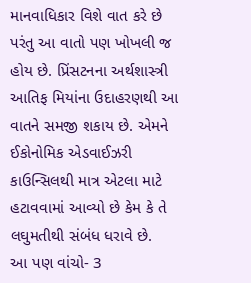માનવાધિકાર વિશે વાત કરે છે પરંતુ આ વાતો પણ ખોખલી જ હોય છે. પ્રિંસટનના અર્થશાસ્ત્રી આતિફ મિયાંના ઉદાહરણથી આ વાતને સમજી શકાય છે. એમને ઈકોનોમિક એડવાઈઝરી કાઉન્સિલથી માત્ર એટલા માટે હટાવવામાં આવ્યો છે કેમ કે તે લઘુમતીથી સંબંધ ધરાવે છે.
આ પણ વાંચો- 3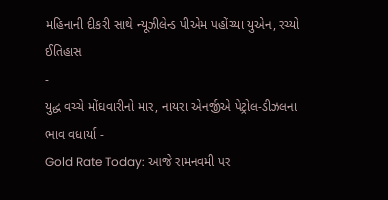મહિનાની દીકરી સાથે ન્યૂઝીલેન્ડ પીએમ પહોંચ્યા યુએન, રચ્યો ઈતિહાસ
-
યુદ્ધ વચ્ચે મોંઘવારીનો માર, નાયરા એનર્જીએ પેટ્રોલ-ડીઝલના ભાવ વધાર્યા -
Gold Rate Today: આજે રામનવમી પર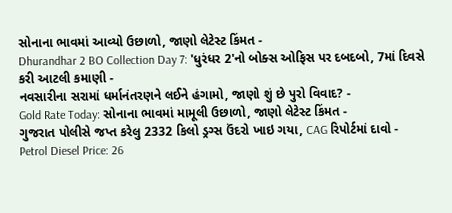સોનાના ભાવમાં આવ્યો ઉછાળો, જાણો લેટેસ્ટ કિંમત -
Dhurandhar 2 BO Collection Day 7: 'ધુરંધર 2'નો બોક્સ ઓફિસ પર દબદબો, 7માં દિવસે કરી આટલી કમાણી -
નવસારીના સરામાં ધર્માનંતરણને લઈને હંગામો, જાણો શું છે પુરો વિવાદ? -
Gold Rate Today: સોનાના ભાવમાં મામૂલી ઉછાળો, જાણો લેટેસ્ટ કિંમત -
ગુજરાત પોલીસે જપ્ત કરેલુ 2332 કિલો ડ્રગ્સ ઉંદરો ખાઇ ગયા, CAG રિપોર્ટમાં દાવો -
Petrol Diesel Price: 26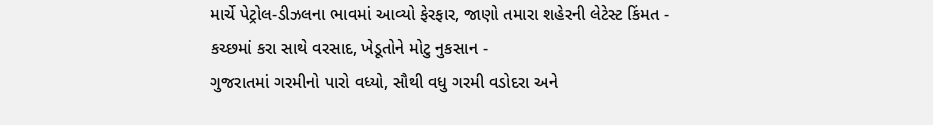માર્ચે પેટ્રોલ-ડીઝલના ભાવમાં આવ્યો ફેરફાર, જાણો તમારા શહેરની લેટેસ્ટ કિંમત -
કચ્છમાં કરા સાથે વરસાદ, ખેડૂતોને મોટુ નુકસાન -
ગુજરાતમાં ગરમીનો પારો વધ્યો, સૌથી વધુ ગરમી વડોદરા અને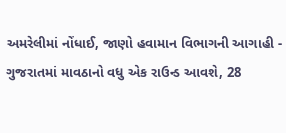અમરેલીમાં નોંધાઈ, જાણો હવામાન વિભાગની આગાહી -
ગુજરાતમાં માવઠાનો વધુ એક રાઉન્ડ આવશે, 28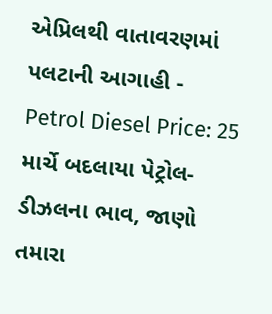એપ્રિલથી વાતાવરણમાં પલટાની આગાહી -
Petrol Diesel Price: 25 માર્ચે બદલાયા પેટ્રોલ-ડીઝલના ભાવ, જાણો તમારા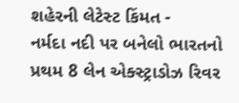શહેરની લેટેસ્ટ કિંમત -
નર્મદા નદી પર બનેલો ભારતનો પ્રથમ 8 લેન એક્સ્ટ્રાડોઝ રિવર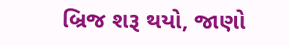બ્રિજ શરૂ થયો, જાણો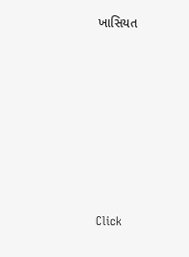ખાસિયત









Click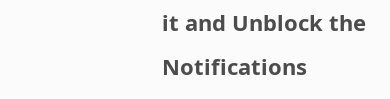it and Unblock the Notifications